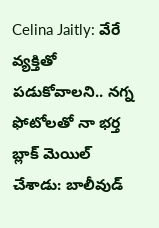Celina Jaitly: వేరే వ్యక్తితో పడుకోవాలని.. నగ్న ఫోటోలతో నా భర్త బ్లాక్ మెయిల్ చేశాడు: బాలీవుడ్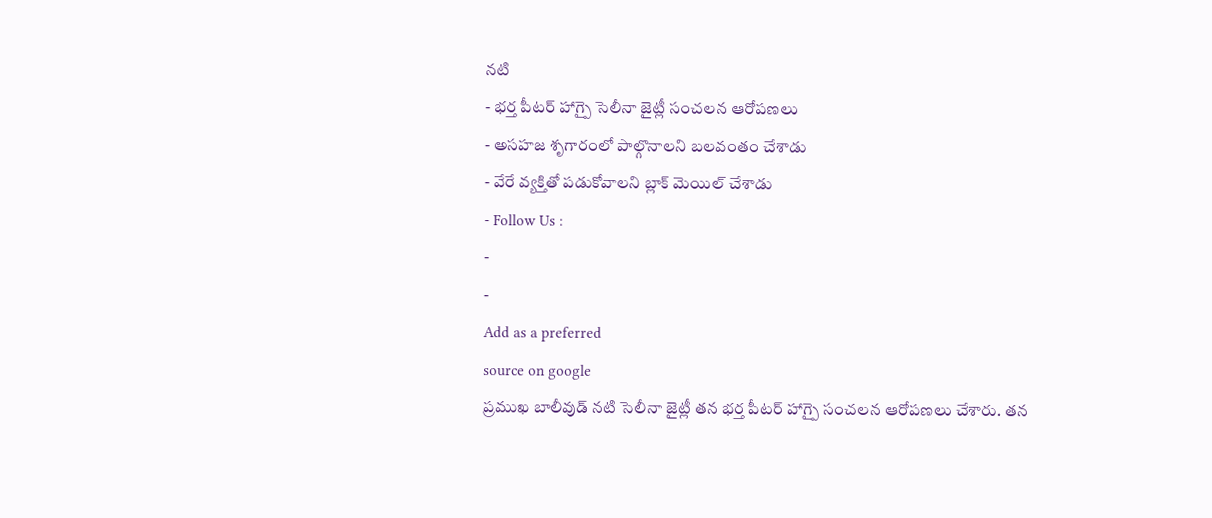నటి
- భర్త పీటర్ హాగ్పై సెలీనా జైట్లీ సంచలన ఆరోపణలు
- అసహజ శృగారంలో పాల్గొనాలని బలవంతం చేశాడు
- వేరే వ్యక్తితో పడుకోవాలని బ్లాక్ మెయిల్ చేశాడు
- Follow Us :
-
-
Add as a preferred
source on google
ప్రముఖ బాలీవుడ్ నటి సెలీనా జైట్లీ తన భర్త పీటర్ హాగ్పై సంచలన ఆరోపణలు చేశారు. తన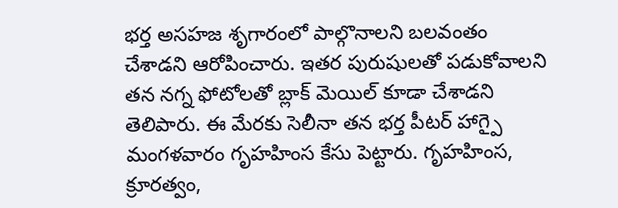భర్త అసహజ శృగారంలో పాల్గొనాలని బలవంతం చేశాడని ఆరోపించారు. ఇతర పురుషులతో పడుకోవాలని తన నగ్న ఫోటోలతో బ్లాక్ మెయిల్ కూడా చేశాడని తెలిపారు. ఈ మేరకు సెలీనా తన భర్త పీటర్ హాగ్పై మంగళవారం గృహహింస కేసు పెట్టారు. గృహహింస, క్రూరత్వం,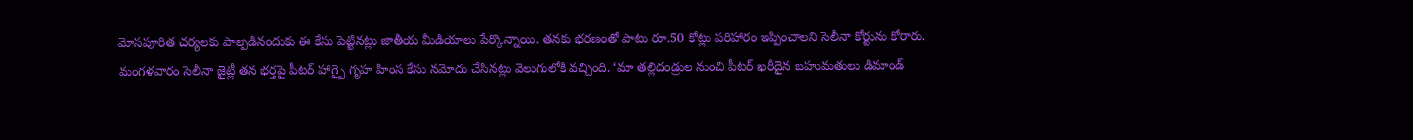మోసపూరిత చర్యలకు పాల్పడినందుకు ఈ కేసు పెట్టినట్లు జాతీయ మీడియాలు పేర్కొన్నాయి. తనకు భరణంతో పాటు రూ.50 కోట్లు పరిహారం ఇప్పించాలని సెలీనా కోర్టును కోరారు.
మంగళవారం సెలీనా జైట్లీ తన భర్తపై పీటర్ హాగ్పై గృహ హింస కేసు నమోదు చేసినట్లు వెలుగులోకి వచ్చింది. ‘మా తల్లిదండ్రుల నుంచి పీటర్ ఖరీదైన బహుమతులు డిమాండ్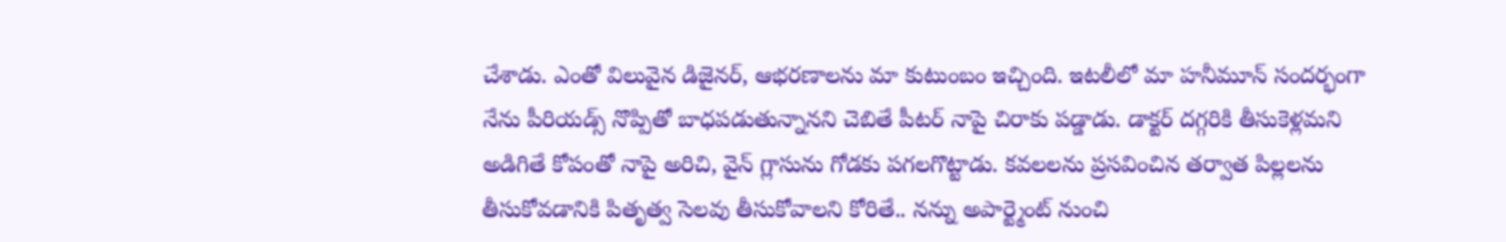చేశాడు. ఎంతో విలువైన డిజైనర్, ఆభరణాలను మా కుటుంబం ఇచ్చింది. ఇటలీలో మా హనీమూన్ సందర్భంగా నేను పీరియడ్స్ నొప్పితో బాధపడుతున్నానని చెబితే పీటర్ నాపై చిరాకు పడ్డాడు. డాక్టర్ దగ్గరికి తీసుకెళ్లమని అడిగితే కోపంతో నాపై అరిచి, వైన్ గ్లాసును గోడకు పగలగొట్టాడు. కవలలను ప్రసవించిన తర్వాత పిల్లలను తీసుకోవడానికి పితృత్వ సెలవు తీసుకోవాలని కోరితే.. నన్ను అపార్ట్మెంట్ నుంచి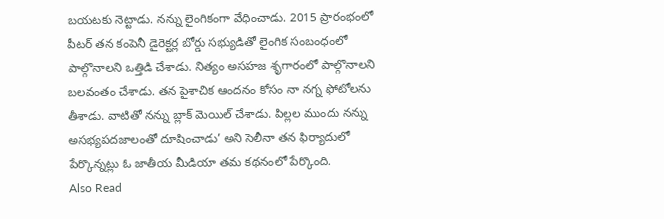బయటకు నెట్టాడు. నన్ను లైంగికంగా వేధించాడు. 2015 ప్రారంభంలో పీటర్ తన కంపెనీ డైరెక్టర్ల బోర్డు సభ్యుడితో లైంగిక సంబంధంలో పాల్గొనాలని ఒత్తిడి చేశాడు. నిత్యం అసహజ శృగారంలో పాల్గొనాలని బలవంతం చేశాడు. తన పైశాచిక ఆందనం కోసం నా నగ్న ఫోటోలను తీశాడు. వాటితో నన్ను బ్లాక్ మెయిల్ చేశాడు. పిల్లల ముందు నన్ను అసభ్యపదజాలంతో దూషించాడు’ అని సెలీనా తన ఫిర్యాదులో పేర్కొన్నట్లు ఓ జాతీయ మీడియా తమ కథనంలో పేర్కొంది.
Also Read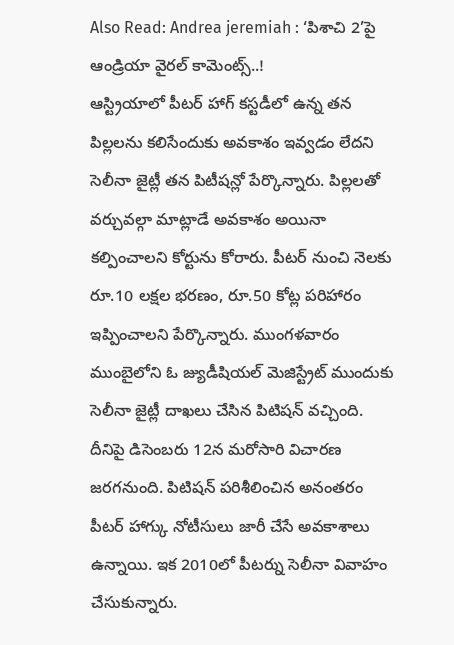Also Read: Andrea jeremiah : ‘పిశాచి 2’పై ఆండ్రియా వైరల్ కామెంట్స్..!
ఆస్ట్రియాలో పీటర్ హాగ్ కస్టడీలో ఉన్న తన పిల్లలను కలిసేందుకు అవకాశం ఇవ్వడం లేదని సెలీనా జైట్లీ తన పిటీషన్లో పేర్కొన్నారు. పిల్లలతో వర్చువల్గా మాట్లాడే అవకాశం అయినా కల్పించాలని కోర్టును కోరారు. పీటర్ నుంచి నెలకు రూ.10 లక్షల భరణం, రూ.50 కోట్ల పరిహారం ఇప్పించాలని పేర్కొన్నారు. ముంగళవారం ముంబైలోని ఓ జ్యుడీషియల్ మెజిస్ట్రేట్ ముందుకు సెలీనా జైట్లీ దాఖలు చేసిన పిటిషన్ వచ్చింది. దీనిపై డిసెంబరు 12న మరోసారి విచారణ జరగనుంది. పిటిషన్ పరిశీలించిన అనంతరం పీటర్ హాగ్కు నోటీసులు జారీ చేసే అవకాశాలు ఉన్నాయి. ఇక 2010లో పీటర్ను సెలీనా వివాహం చేసుకున్నారు.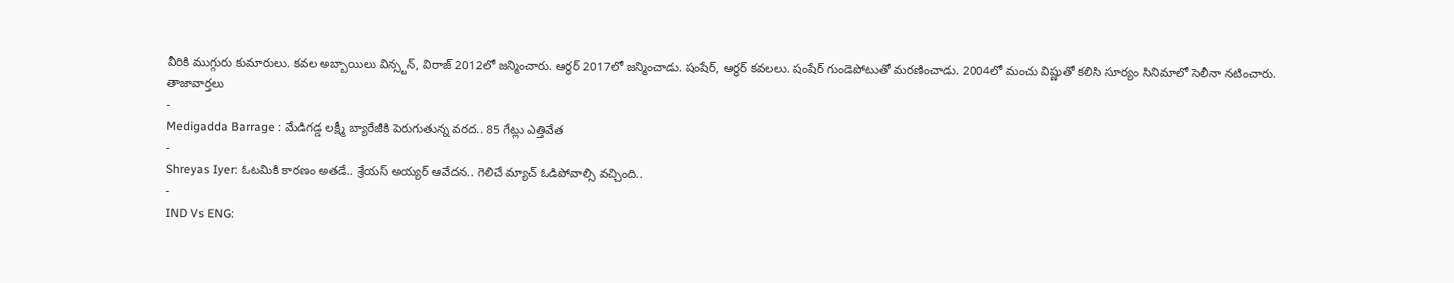వీరికి ముగ్గురు కుమారులు. కవల అబ్బాయిలు విన్స్టన్, విరాజ్ 2012లో జన్మించారు. ఆర్థర్ 2017లో జన్మించాడు. షంషేర్, ఆర్థర్ కవలలు. షంషేర్ గుండెపోటుతో మరణించాడు. 2004లో మంచు విష్ణుతో కలిసి సూర్యం సినిమాలో సెలీనా నటించారు.
తాజావార్తలు
-
Medigadda Barrage : మేడిగడ్డ లక్ష్మీ బ్యారేజీకి పెరుగుతున్న వరద.. 85 గేట్లు ఎత్తివేత
-
Shreyas Iyer: ఓటమికి కారణం అతడే.. శ్రేయస్ అయ్యర్ ఆవేదన.. గెలిచే మ్యాచ్ ఓడిపోవాల్సి వచ్చింది..
-
IND Vs ENG: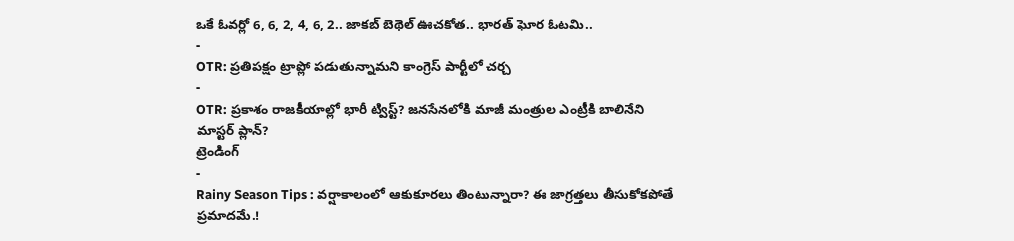ఒకే ఓవర్లో 6, 6, 2, 4, 6, 2.. జాకబ్ బెథెల్ ఊచకోత.. భారత్ ఘోర ఓటమి..
-
OTR: ప్రతిపక్షం ట్రాప్లో పడుతున్నామని కాంగ్రెస్ పార్టీలో చర్చ
-
OTR: ప్రకాశం రాజకీయాల్లో భారీ ట్విస్ట్? జనసేనలోకి మాజీ మంత్రుల ఎంట్రీకి బాలినేని మాస్టర్ ప్లాన్?
ట్రెండింగ్
-
Rainy Season Tips : వర్షాకాలంలో ఆకుకూరలు తింటున్నారా? ఈ జాగ్రత్తలు తీసుకోకపోతే ప్రమాదమే.!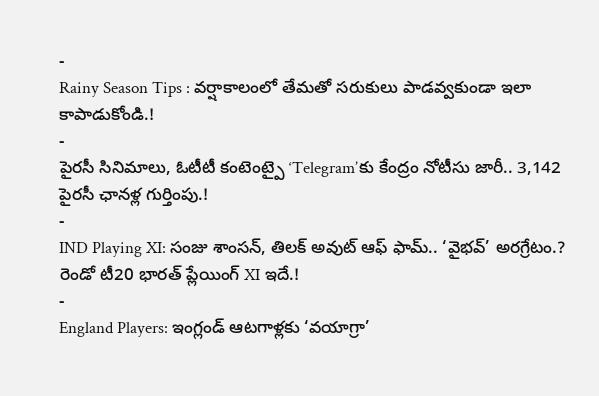-
Rainy Season Tips : వర్షాకాలంలో తేమతో సరుకులు పాడవ్వకుండా ఇలా కాపాడుకోండి.!
-
పైరసీ సినిమాలు, ఓటీటీ కంటెంట్పై ‘Telegram’కు కేంద్రం నోటీసు జారీ.. 3,142 పైరసీ ఛానళ్ల గుర్తింపు.!
-
IND Playing XI: సంజు శాంసన్, తిలక్ అవుట్ ఆఫ్ ఫామ్.. ‘వైభవ్’ అరగ్రేటం.? రెండో టీ20 భారత్ ప్లేయింగ్ XI ఇదే.!
-
England Players: ఇంగ్లండ్ ఆటగాళ్లకు ‘వయాగ్రా’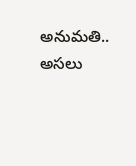అనుమతి.. అసలు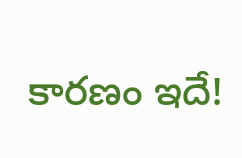కారణం ఇదే!